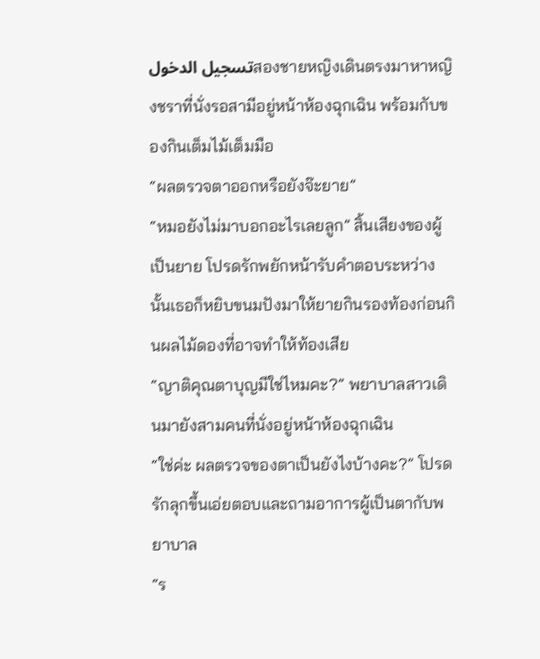تسجيل الدخولสองชายหญิงเดินตรงมาหาหญิงชราที่นั่งรอสามีอยู่หน้าห้องฉุกเฉิน พร้อมกับของกินเต็มไม้เต็มมือ
“ผลตรวจตาออกหรือยังจ๊ะยาย”
“หมอยังไม่มาบอกอะไรเลยลูก” สิ้นเสียงของผู้เป็นยาย โปรดรักพยักหน้ารับคำตอบระหว่างนั้นเธอก็หยิบขนมปังมาให้ยายกินรองท้องก่อนกินผลไม้ดองที่อาจทำให้ท้องเสีย
“ญาติคุณตาบุญมีใช่ไหมคะ?” พยาบาลสาวเดินมายังสามคนที่นั่งอยู่หน้าห้องฉุกเฉิน
“ใช่ค่ะ ผลตรวจของตาเป็นยังไงบ้างคะ?” โปรดรักลุกขึ้นเอ่ยตอบและถามอาการผู้เป็นตากับพยาบาล
“ร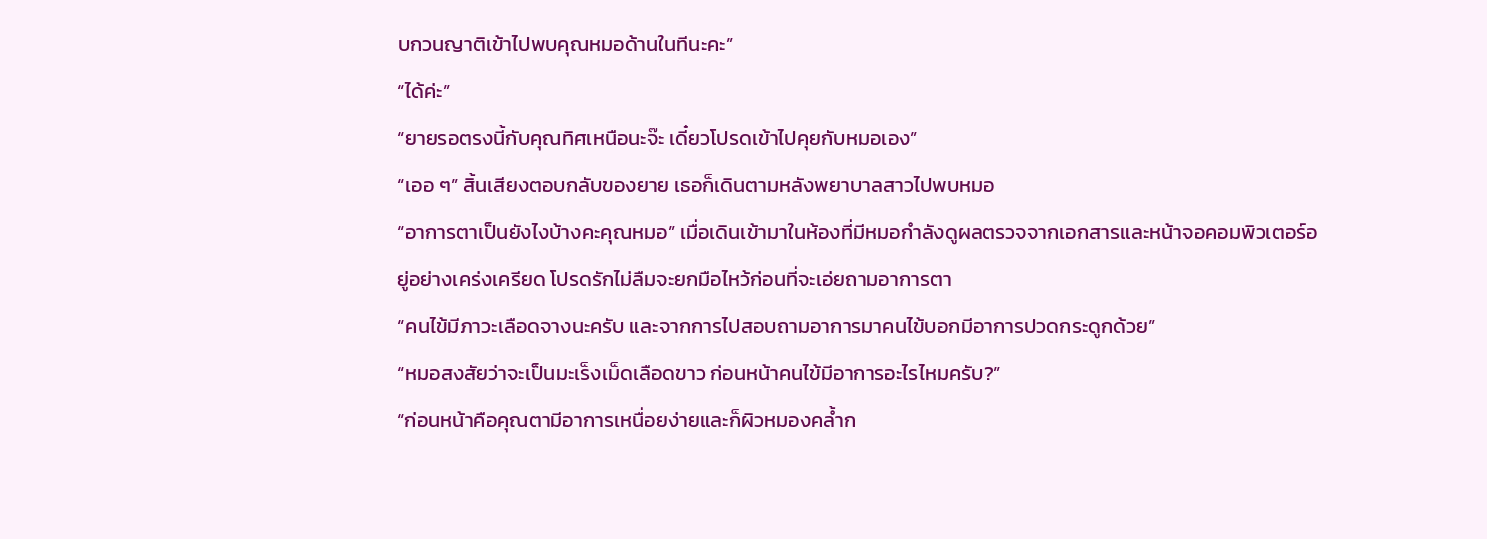บกวนญาติเข้าไปพบคุณหมอด้านในทีนะคะ”
“ได้ค่ะ”
“ยายรอตรงนี้กับคุณทิศเหนือนะจ๊ะ เดี๋ยวโปรดเข้าไปคุยกับหมอเอง”
“เออ ๆ” สิ้นเสียงตอบกลับของยาย เธอก็เดินตามหลังพยาบาลสาวไปพบหมอ
“อาการตาเป็นยังไงบ้างคะคุณหมอ” เมื่อเดินเข้ามาในห้องที่มีหมอกำลังดูผลตรวจจากเอกสารและหน้าจอคอมพิวเตอร์อยู่อย่างเคร่งเครียด โปรดรักไม่ลืมจะยกมือไหว้ก่อนที่จะเอ่ยถามอาการตา
“คนไข้มีภาวะเลือดจางนะครับ และจากการไปสอบถามอาการมาคนไข้บอกมีอาการปวดกระดูกด้วย”
“หมอสงสัยว่าจะเป็นมะเร็งเม็ดเลือดขาว ก่อนหน้าคนไข้มีอาการอะไรไหมครับ?”
“ก่อนหน้าคือคุณตามีอาการเหนื่อยง่ายและก็ผิวหมองคล้ำก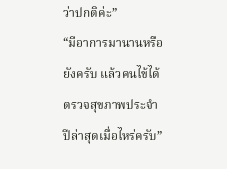ว่าปกติค่ะ”
“มีอาการมานานหรือยังครับ แล้วคนไข้ได้ตรวจสุขภาพประจำปีล่าสุดเมื่อไหร่ครับ”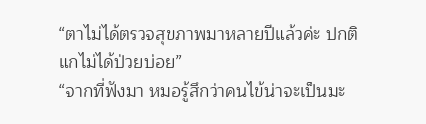“ตาไม่ได้ตรวจสุขภาพมาหลายปีแล้วค่ะ ปกติแกไม่ได้ป่วยบ่อย”
“จากที่ฟังมา หมอรู้สึกว่าคนไข้น่าจะเป็นมะ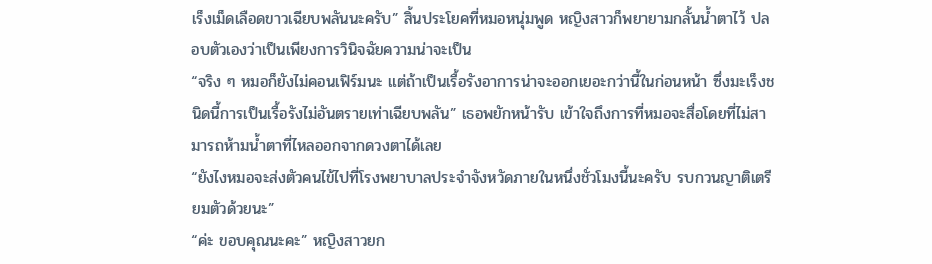เร็งเม็ดเลือดขาวเฉียบพลันนะครับ” สิ้นประโยคที่หมอหนุ่มพูด หญิงสาวก็พยายามกลั้นน้ำตาไว้ ปลอบตัวเองว่าเป็นเพียงการวินิจฉัยความน่าจะเป็น
“จริง ๆ หมอก็ยังไม่คอนเฟิร์มนะ แต่ถ้าเป็นเรื้อรังอาการน่าจะออกเยอะกว่านี้ในก่อนหน้า ซึ่งมะเร็งชนิดนี้การเป็นเรื้อรังไม่อันตรายเท่าเฉียบพลัน” เธอพยักหน้ารับ เข้าใจถึงการที่หมอจะสื่อโดยที่ไม่สามารถห้ามน้ำตาที่ไหลออกจากดวงตาได้เลย
“ยังไงหมอจะส่งตัวคนไข้ไปที่โรงพยาบาลประจำจังหวัดภายในหนึ่งชั่วโมงนี้นะครับ รบกวนญาติเตรียมตัวด้วยนะ”
“ค่ะ ขอบคุณนะคะ” หญิงสาวยก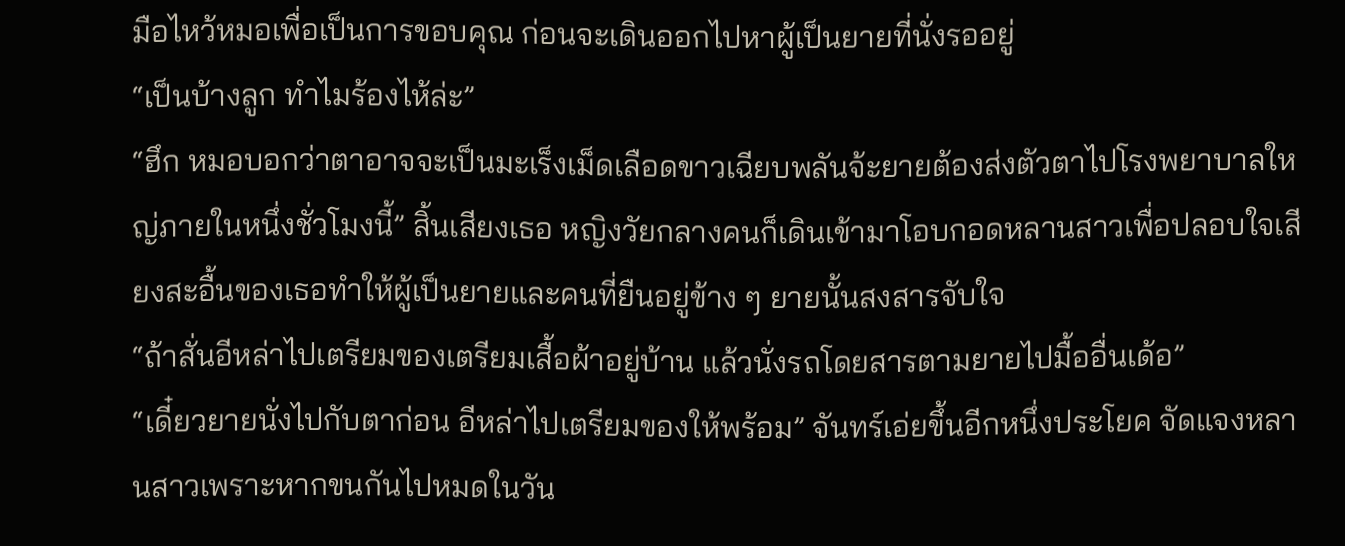มือไหว้หมอเพื่อเป็นการขอบคุณ ก่อนจะเดินออกไปหาผู้เป็นยายที่นั่งรออยู่
“เป็นบ้างลูก ทำไมร้องไห้ล่ะ”
“ฮึก หมอบอกว่าตาอาจจะเป็นมะเร็งเม็ดเลือดขาวเฉียบพลันจ้ะยายต้องส่งตัวตาไปโรงพยาบาลใหญ่ภายในหนึ่งชั่วโมงนี้” สิ้นเสียงเธอ หญิงวัยกลางคนก็เดินเข้ามาโอบกอดหลานสาวเพื่อปลอบใจเสียงสะอื้นของเธอทำให้ผู้เป็นยายและคนที่ยืนอยู่ข้าง ๆ ยายนั้นสงสารจับใจ
“ถ้าสั่นอีหล่าไปเตรียมของเตรียมเสื้อผ้าอยู่บ้าน แล้วนั่งรถโดยสารตามยายไปมื้ออื่นเด้อ”
“เดี๋ยวยายนั่งไปกับตาก่อน อีหล่าไปเตรียมของให้พร้อม” จันทร์เอ่ยขึ้นอีกหนึ่งประโยค จัดแจงหลานสาวเพราะหากขนกันไปหมดในวัน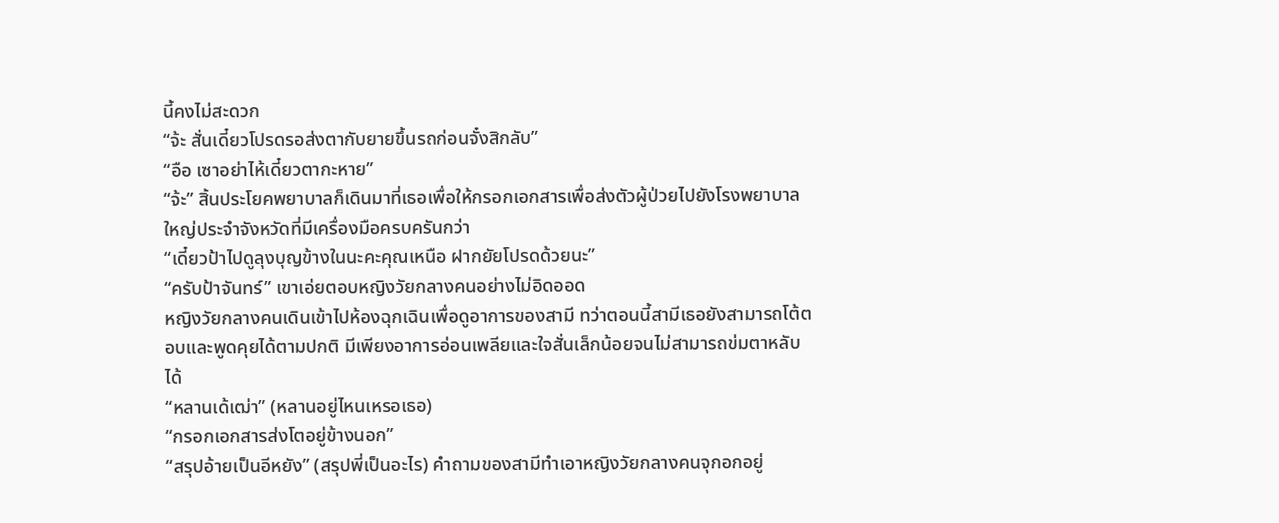นี้คงไม่สะดวก
“จ้ะ สั่นเดี๋ยวโปรดรอส่งตากับยายขึ้นรถก่อนจั๋งสิกลับ”
“อือ เซาอย่าไห้เดี๋ยวตากะหาย”
“จ้ะ” สิ้นประโยคพยาบาลก็เดินมาที่เธอเพื่อให้กรอกเอกสารเพื่อส่งตัวผู้ป่วยไปยังโรงพยาบาลใหญ่ประจำจังหวัดที่มีเครื่องมือครบครันกว่า
“เดี๋ยวป้าไปดูลุงบุญข้างในนะคะคุณเหนือ ฝากยัยโปรดด้วยนะ”
“ครับป้าจันทร์” เขาเอ่ยตอบหญิงวัยกลางคนอย่างไม่อิดออด
หญิงวัยกลางคนเดินเข้าไปห้องฉุกเฉินเพื่อดูอาการของสามี ทว่าตอนนี้สามีเธอยังสามารถโต้ตอบและพูดคุยได้ตามปกติ มีเพียงอาการอ่อนเพลียและใจสั่นเล็กน้อยจนไม่สามารถข่มตาหลับได้
“หลานเด้เฒ่า” (หลานอยู่ไหนเหรอเธอ)
“กรอกเอกสารส่งโตอยู่ข้างนอก”
“สรุปอ้ายเป็นอีหยัง” (สรุปพี่เป็นอะไร) คำถามของสามีทำเอาหญิงวัยกลางคนจุกอกอยู่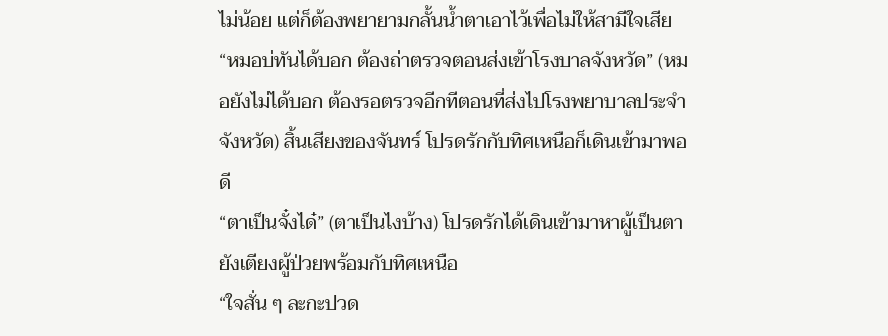ไม่น้อย แต่ก็ต้องพยายามกลั้นน้ำตาเอาไว้เพื่อไม่ให้สามีใจเสีย
“หมอบ่ทันได้บอก ต้องถ่าตรวจตอนส่งเข้าโรงบาลจังหวัด” (หมอยังไม่ได้บอก ต้องรอตรวจอีกทีตอนที่ส่งไปโรงพยาบาลประจำจังหวัด) สิ้นเสียงของจันทร์ โปรดรักกับทิศเหนือก็เดินเข้ามาพอดี
“ตาเป็นจั๋งได๋” (ตาเป็นไงบ้าง) โปรดรักได้เดินเข้ามาหาผู้เป็นตายังเตียงผู้ป่วยพร้อมกับทิศเหนือ
“ใจสั่น ๆ ละกะปวด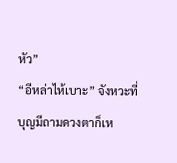หัว”
“อีหล่าไห้เบาะ” จังหวะที่บุญมีถามดวงตาก็เห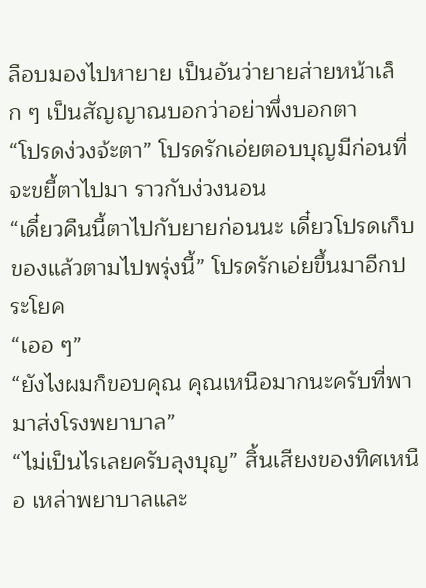ลือบมองไปหายาย เป็นอันว่ายายส่ายหน้าเล็ก ๆ เป็นสัญญาณบอกว่าอย่าพึ่งบอกตา
“โปรดง่วงจ้ะตา” โปรดรักเอ่ยตอบบุญมีก่อนที่จะขยี้ตาไปมา ราวกับง่วงนอน
“เดี๋ยวคืนนี้ตาไปกับยายก่อนนะ เดี๋ยวโปรดเก็บของแล้วตามไปพรุ่งนี้” โปรดรักเอ่ยขึ้นมาอีกประโยค
“เออ ๆ”
“ยังไงผมก็ขอบคุณ คุณเหนือมากนะครับที่พามาส่งโรงพยาบาล”
“ไม่เป็นไรเลยครับลุงบุญ” สิ้นเสียงของทิศเหนือ เหล่าพยาบาลและ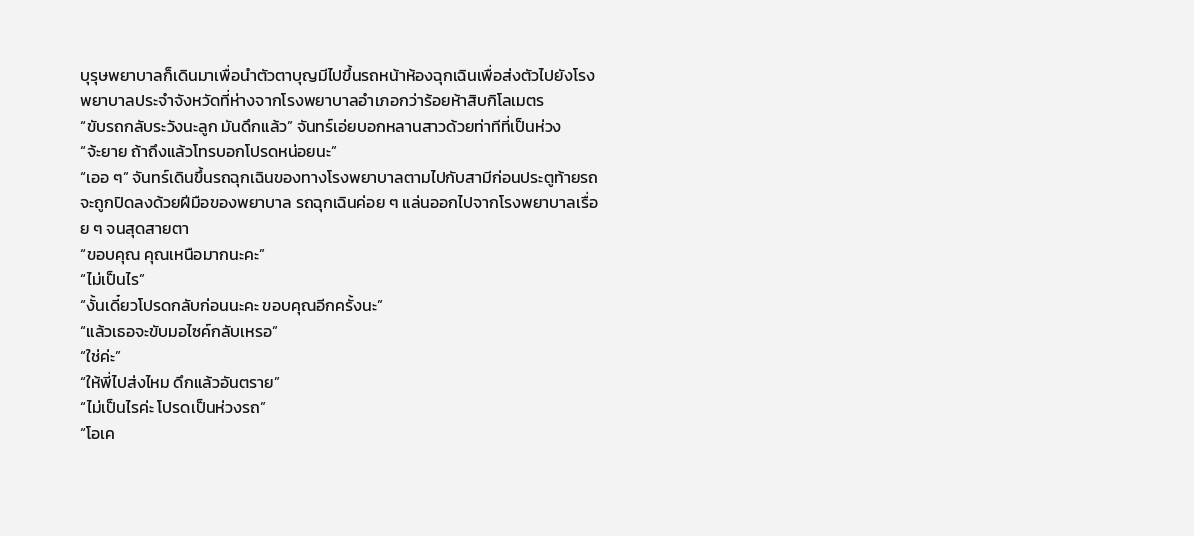บุรุษพยาบาลก็เดินมาเพื่อนำตัวตาบุญมีไปขึ้นรถหน้าห้องฉุกเฉินเพื่อส่งตัวไปยังโรงพยาบาลประจำจังหวัดที่ห่างจากโรงพยาบาลอำเภอกว่าร้อยห้าสิบกิโลเมตร
“ขับรถกลับระวังนะลูก มันดึกแล้ว” จันทร์เอ่ยบอกหลานสาวด้วยท่าทีที่เป็นห่วง
“จ้ะยาย ถ้าถึงแล้วโทรบอกโปรดหน่อยนะ”
“เออ ๆ” จันทร์เดินขึ้นรถฉุกเฉินของทางโรงพยาบาลตามไปกับสามีก่อนประตูท้ายรถจะถูกปิดลงด้วยฝีมือของพยาบาล รถฉุกเฉินค่อย ๆ แล่นออกไปจากโรงพยาบาลเรื่อย ๆ จนสุดสายตา
“ขอบคุณ คุณเหนือมากนะคะ”
“ไม่เป็นไร”
“งั้นเดี๋ยวโปรดกลับก่อนนะคะ ขอบคุณอีกครั้งนะ”
“แล้วเธอจะขับมอไซค์กลับเหรอ”
“ใช่ค่ะ”
“ให้พี่ไปส่งไหม ดึกแล้วอันตราย”
“ไม่เป็นไรค่ะ โปรดเป็นห่วงรถ”
“โอเค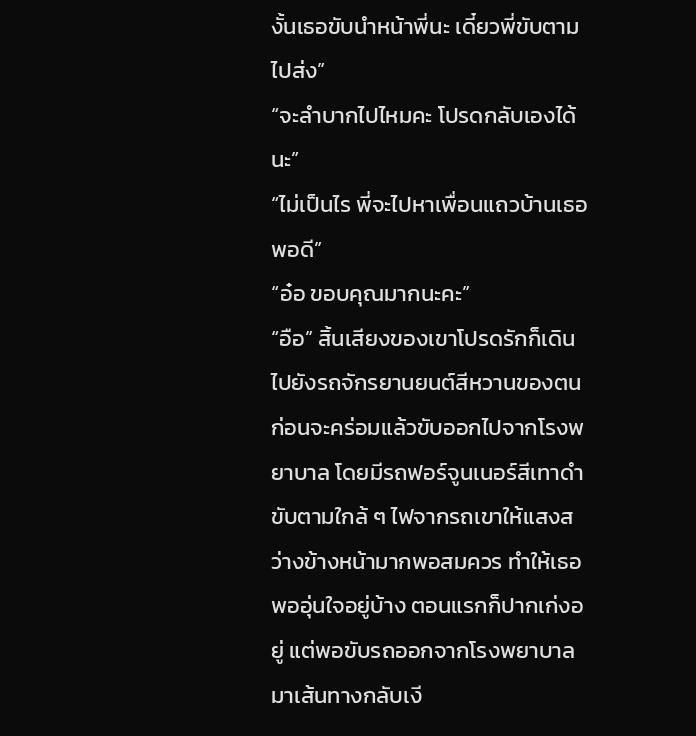งั้นเธอขับนำหน้าพี่นะ เดี๋ยวพี่ขับตามไปส่ง”
“จะลำบากไปไหมคะ โปรดกลับเองได้นะ”
“ไม่เป็นไร พี่จะไปหาเพื่อนแถวบ้านเธอพอดี”
“อ๋อ ขอบคุณมากนะคะ”
“อือ” สิ้นเสียงของเขาโปรดรักก็เดินไปยังรถจักรยานยนต์สีหวานของตนก่อนจะคร่อมแล้วขับออกไปจากโรงพยาบาล โดยมีรถฟอร์จูนเนอร์สีเทาดำขับตามใกล้ ๆ ไฟจากรถเขาให้แสงสว่างข้างหน้ามากพอสมควร ทำให้เธอพออุ่นใจอยู่บ้าง ตอนแรกก็ปากเก่งอยู่ แต่พอขับรถออกจากโรงพยาบาลมาเส้นทางกลับเงี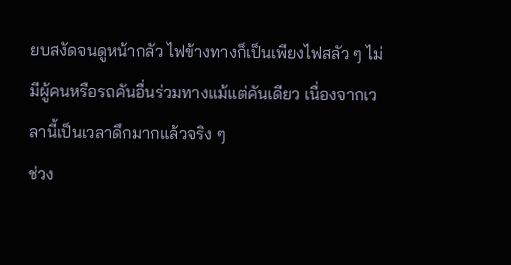ยบสงัดจนดูหน้ากลัว ไฟข้างทางก็เป็นเพียงไฟสลัว ๆ ไม่มีผู้คนหรือรถคันอื่นร่วมทางแม้แต่คันเดียว เนื่องจากเวลานี้เป็นเวลาดึกมากแล้วจริง ๆ
ช่วง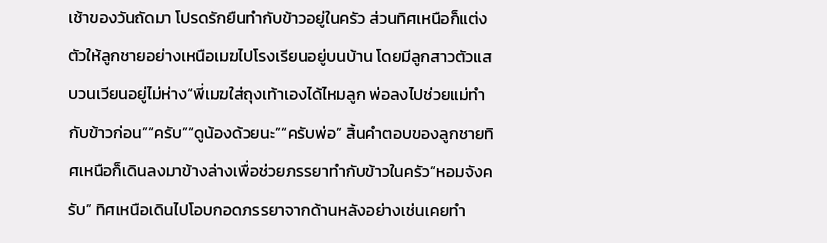เช้าของวันถัดมา โปรดรักยืนทำกับข้าวอยู่ในครัว ส่วนทิศเหนือก็แต่งตัวให้ลูกชายอย่างเหนือเมฆไปโรงเรียนอยู่บนบ้าน โดยมีลูกสาวตัวแสบวนเวียนอยู่ไม่ห่าง“พี่เมฆใส่ถุงเท้าเองได้ไหมลูก พ่อลงไปช่วยแม่ทำกับข้าวก่อน”“ครับ”“ดูน้องด้วยนะ”“ครับพ่อ” สิ้นคำตอบของลูกชายทิศเหนือก็เดินลงมาข้างล่างเพื่อช่วยภรรยาทำกับข้าวในครัว“หอมจังครับ” ทิศเหนือเดินไปโอบกอดภรรยาจากด้านหลังอย่างเช่นเคยทำ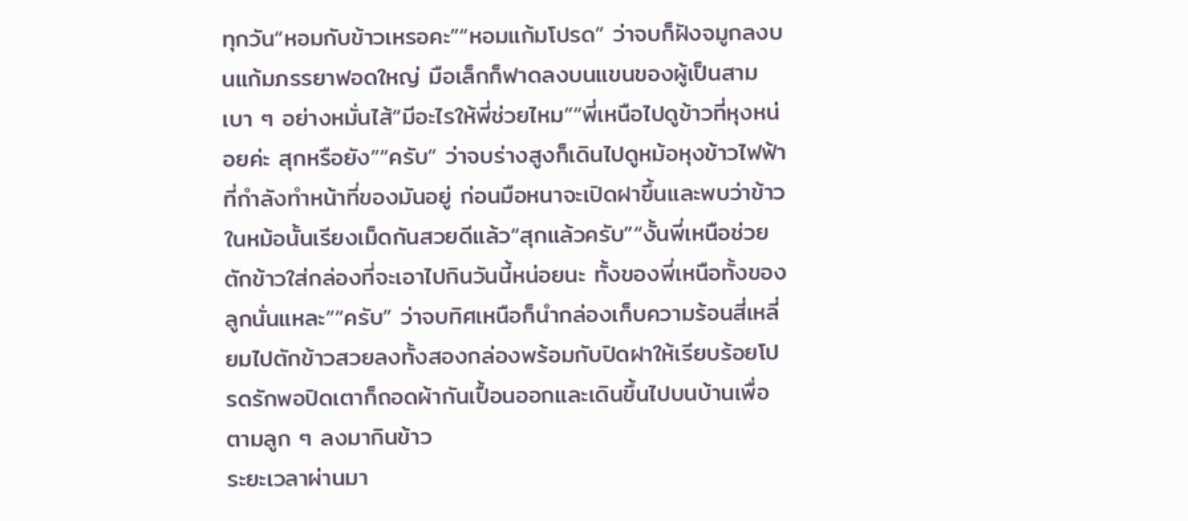ทุกวัน“หอมกับข้าวเหรอคะ”“หอมแก้มโปรด” ว่าจบก็ฝังจมูกลงบนแก้มภรรยาฟอดใหญ่ มือเล็กก็ฟาดลงบนแขนของผู้เป็นสามเบา ๆ อย่างหมั่นไส้“มีอะไรให้พี่ช่วยไหม”“พี่เหนือไปดูข้าวที่หุงหน่อยค่ะ สุกหรือยัง”“ครับ” ว่าจบร่างสูงก็เดินไปดูหม้อหุงข้าวไฟฟ้าที่กำลังทำหน้าที่ของมันอยู่ ก่อนมือหนาจะเปิดฝาขึ้นและพบว่าข้าวในหม้อนั้นเรียงเม็ดกันสวยดีแล้ว“สุกแล้วครับ”“งั้นพี่เหนือช่วยตักข้าวใส่กล่องที่จะเอาไปกินวันนี้หน่อยนะ ทั้งของพี่เหนือทั้งของลูกนั่นแหละ”“ครับ” ว่าจบทิศเหนือก็นำกล่องเก็บความร้อนสี่เหลี่ยมไปตักข้าวสวยลงทั้งสองกล่องพร้อมกับปิดฝาให้เรียบร้อยโปรดรักพอปิดเตาก็ถอดผ้ากันเปื้อนออกและเดินขึ้นไปบนบ้านเพื่อตามลูก ๆ ลงมากินข้าว
ระยะเวลาผ่านมา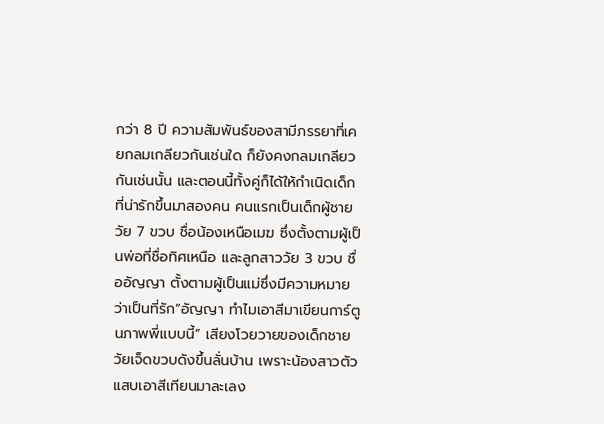กว่า 8 ปี ความสัมพันธ์ของสามีภรรยาที่เคยกลมเกลียวกันเช่นใด ก็ยังคงกลมเกลียวกันเช่นนั้น และตอนนี้ทั้งคู่ก็ได้ให้กำเนิดเด็กที่น่ารักขึ้นมาสองคน คนแรกเป็นเด็กผู้ชายวัย 7 ขวบ ชื่อน้องเหนือเมฆ ซึ่งตั้งตามผู้เป็นพ่อที่ชื่อทิศเหนือ และลูกสาววัย 3 ขวบ ชื่ออัญญา ตั้งตามผู้เป็นแม่ซึ่งมีความหมายว่าเป็นที่รัก“อัญญา ทำไมเอาสีมาเขียนการ์ตูนภาพพี่แบบนี้” เสียงโวยวายของเด็กชายวัยเจ็ดขวบดังขึ้นลั่นบ้าน เพราะน้องสาวตัวแสบเอาสีเทียนมาละเลง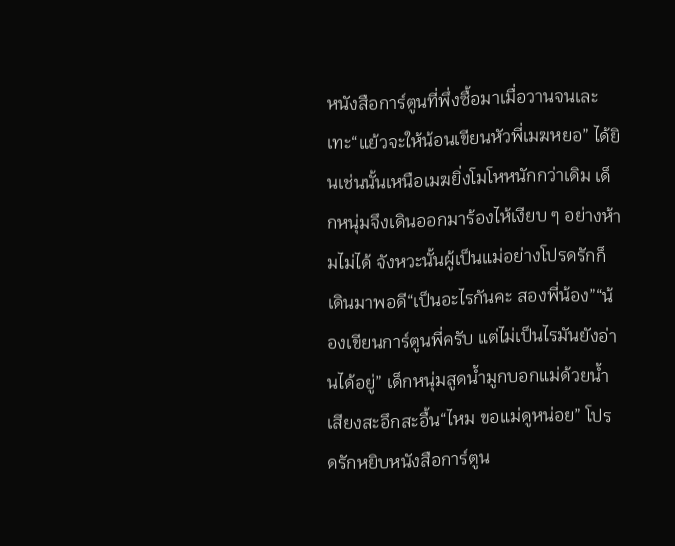หนังสือการ์ตูนที่พึ่งซื้อมาเมื่อวานจนเละเทะ“แย้วจะให้น้อนเขียนหัวพี่เมฆหยอ” ได้ยินเช่นนั้นเหนือเมฆยิ่งโมโหหนักกว่าเดิม เด็กหนุ่มจึงเดินออกมาร้องไห้เงียบ ๆ อย่างห้ามไม่ได้ จังหวะนั้นผู้เป็นแม่อย่างโปรดรักก็เดินมาพอดี“เป็นอะไรกันคะ สองพี่น้อง”“น้องเขียนการ์ตูนพี่ครับ แต่ไม่เป็นไรมันยังอ่านได้อยู่” เด็กหนุ่มสูดน้ำมูกบอกแม่ด้วยน้ำเสียงสะอึกสะอื้น“ไหม ขอแม่ดูหน่อย” โปรดรักหยิบหนังสือการ์ตูน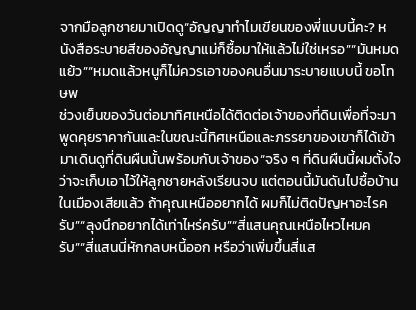จากมือลูกชายมาเปิดดู“อัญญาทำไมเขียนของพี่แบบนี้คะ? หนังสือระบายสีของอัญญาแม่ก็ซื้อมาให้แล้วไม่ใช่เหรอ”“มันหมดแย้ว”“หมดแล้วหนูก็ไม่ควรเอาของคนอื่นมาระบายแบบนี้ ขอโทษพ
ช่วงเย็นของวันต่อมาทิศเหนือได้ติดต่อเจ้าของที่ดินเพื่อที่จะมาพูดคุยราคากันและในขณะนี้ทิศเหนือและภรรยาของเขาก็ได้เข้ามาเดินดูที่ดินผืนนั้นพร้อมกับเจ้าของ“จริง ๆ ที่ดินผืนนี้ผมตั้งใจว่าจะเก็บเอาไว้ให้ลูกชายหลังเรียนจบ แต่ตอนนี้มันดันไปซื้อบ้านในเมืองเสียแล้ว ถ้าคุณเหนืออยากได้ ผมก็ไม่ติดปัญหาอะไรครับ”“ลุงนึกอยากได้เท่าไหร่ครับ”“สี่แสนคุณเหนือไหวไหมครับ”“สี่แสนนี่หักกลบหนี้ออก หรือว่าเพิ่มขึ้นสี่แส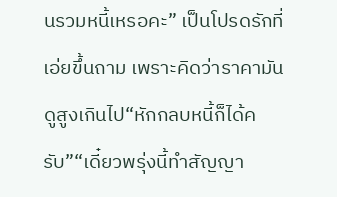นรวมหนี้เหรอคะ” เป็นโปรดรักที่เอ่ยขึ้นถาม เพราะคิดว่าราคามันดูสูงเกินไป“หักกลบหนี้ก็ได้ครับ”“เดี๋ยวพรุ่งนี้ทำสัญญา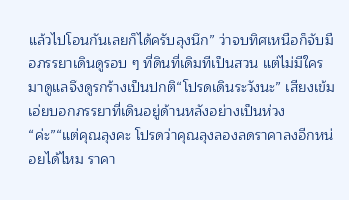แล้วไปโอนกันเลยก็ได้ครับลุงนึก” ว่าจบทิศเหนือก็จับมือภรรยาเดินดูรอบ ๆ ที่ดินที่เดิมทีเป็นสวน แต่ไม่มีใครมาดูแลจึงดูรกร้างเป็นปกติ“โปรดเดินระวังนะ” เสียงเข้มเอ่ยบอกภรรยาที่เดินอยู่ด้านหลังอย่างเป็นห่วง“ค่ะ”“แต่คุณลุงคะ โปรดว่าคุณลุงลองลดราคาลงอีกหน่อยได้ไหม ราคา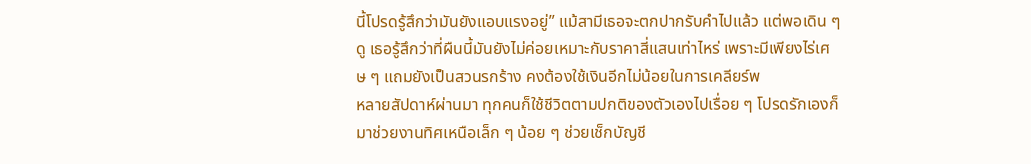นี้โปรดรู้สึกว่ามันยังแอบแรงอยู่” แม้สามีเธอจะตกปากรับคำไปแล้ว แต่พอเดิน ๆ ดู เธอรู้สึกว่าที่ผืนนี้มันยังไม่ค่อยเหมาะกับราคาสี่แสนเท่าไหร่ เพราะมีเพียงไร่เศษ ๆ แถมยังเป็นสวนรกร้าง คงต้องใช้เงินอีกไม่น้อยในการเคลียร์พ
หลายสัปดาห์ผ่านมา ทุกคนก็ใช้ชีวิตตามปกติของตัวเองไปเรื่อย ๆ โปรดรักเองก็มาช่วยงานทิศเหนือเล็ก ๆ น้อย ๆ ช่วยเช็กบัญชี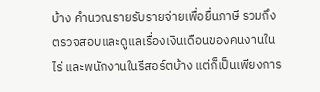บ้าง คำนวณรายรับรายจ่ายเพื่อยื่นภาษี รวมถึงตรวจสอบและดูแลเรื่องเงินเดือนของคนงานในไร่ และพนักงานในรีสอร์ตบ้าง แต่ก็เป็นเพียงการ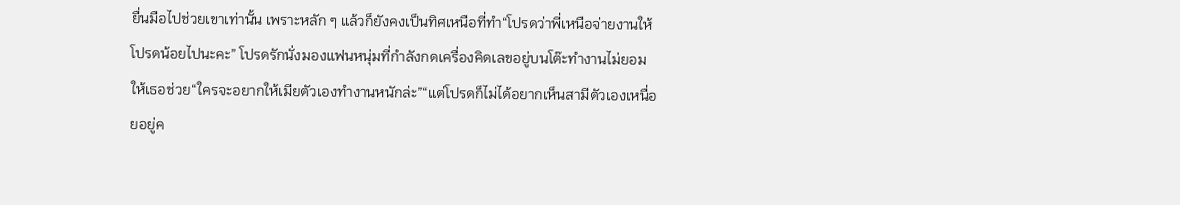ยื่นมือไปช่วยเขาเท่านั้น เพราะหลัก ๆ แล้วก็ยังคงเป็นทิศเหนือที่ทำ“โปรดว่าพี่เหนือจ่ายงานให้โปรดน้อยไปนะคะ” โปรดรักนั่งมองแฟนหนุ่มที่กำลังกดเครื่องคิดเลขอยู่บนโต๊ะทำงานไม่ยอมให้เธอช่วย“ใครจะอยากให้เมียตัวเองทำงานหนักล่ะ”“แต่โปรดก็ไม่ได้อยากเห็นสามีตัวเองเหนื่อยอยู่ค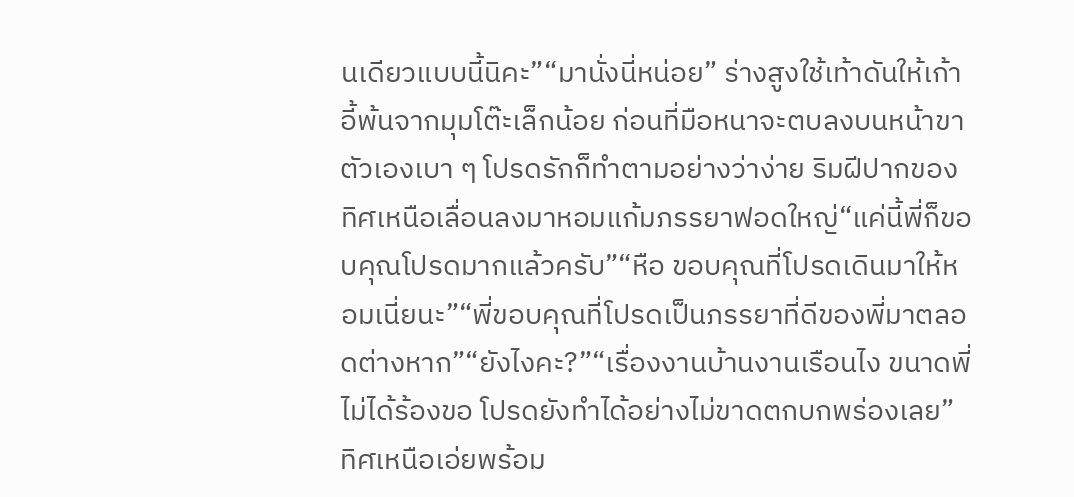นเดียวแบบนี้นิคะ”“มานั่งนี่หน่อย” ร่างสูงใช้เท้าดันให้เก้าอี้พ้นจากมุมโต๊ะเล็กน้อย ก่อนที่มือหนาจะตบลงบนหน้าขาตัวเองเบา ๆ โปรดรักก็ทำตามอย่างว่าง่าย ริมฝีปากของทิศเหนือเลื่อนลงมาหอมแก้มภรรยาฟอดใหญ่“แค่นี้พี่ก็ขอบคุณโปรดมากแล้วครับ”“หือ ขอบคุณที่โปรดเดินมาให้หอมเนี่ยนะ”“พี่ขอบคุณที่โปรดเป็นภรรยาที่ดีของพี่มาตลอดต่างหาก”“ยังไงคะ?”“เรื่องงานบ้านงานเรือนไง ขนาดพี่ไม่ได้ร้องขอ โปรดยังทำได้อย่างไม่ขาดตกบกพร่องเลย” ทิศเหนือเอ่ยพร้อม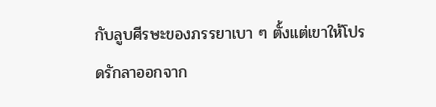กับลูบศีรษะของภรรยาเบา ๆ ตั้งแต่เขาให้โปรดรักลาออกจาก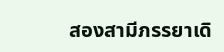สองสามีภรรยาเดิ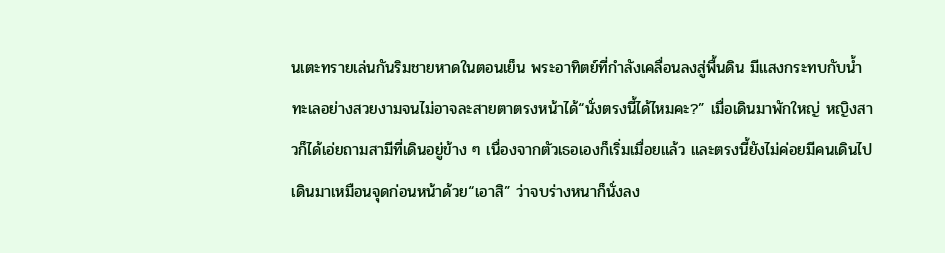นเตะทรายเล่นกันริมชายหาดในตอนเย็น พระอาทิตย์ที่กำลังเคลื่อนลงสู่พื้นดิน มีแสงกระทบกับน้ำทะเลอย่างสวยงามจนไม่อาจละสายตาตรงหน้าได้“นั่งตรงนี้ได้ไหมคะ?” เมื่อเดินมาพักใหญ่ หญิงสาวก็ได้เอ่ยถามสามีที่เดินอยู่ข้าง ๆ เนื่องจากตัวเธอเองก็เริ่มเมื่อยแล้ว และตรงนี้ยังไม่ค่อยมีคนเดินไปเดินมาเหมือนจุดก่อนหน้าด้วย“เอาสิ” ว่าจบร่างหนาก็นั่งลง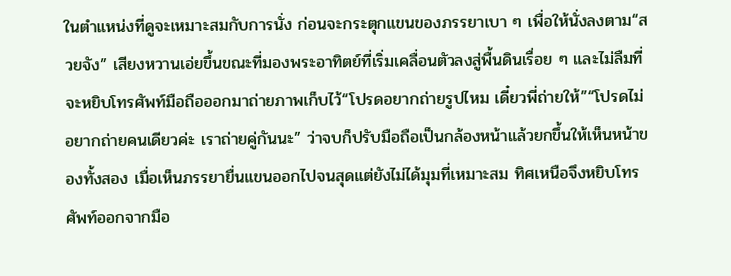ในตำแหน่งที่ดูจะเหมาะสมกับการนั่ง ก่อนจะกระตุกแขนของภรรยาเบา ๆ เพื่อให้นั่งลงตาม“สวยจัง” เสียงหวานเอ่ยขึ้นขณะที่มองพระอาทิตย์ที่เริ่มเคลื่อนตัวลงสู่พื้นดินเรื่อย ๆ และไม่ลืมที่จะหยิบโทรศัพท์มือถือออกมาถ่ายภาพเก็บไว้“โปรดอยากถ่ายรูปไหม เดี๋ยวพี่ถ่ายให้”“โปรดไม่อยากถ่ายคนเดียวค่ะ เราถ่ายคู่กันนะ” ว่าจบก็ปรับมือถือเป็นกล้องหน้าแล้วยกขึ้นให้เห็นหน้าของทั้งสอง เมื่อเห็นภรรยายื่นแขนออกไปจนสุดแต่ยังไม่ได้มุมที่เหมาะสม ทิศเหนือจึงหยิบโทรศัพท์ออกจากมือ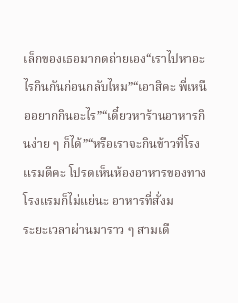เล็กของเธอมากดถ่ายเอง“เราไปหาอะไรกินกันก่อนกลับไหม”“เอาสิคะ พี่เหนืออยากกินอะไร”“เดี๋ยวหาร้านอาหารกินง่าย ๆ ก็ได้”“หรือเราจะกินข้าวที่โรงแรมดีคะ โปรดเห็นห้องอาหารของทางโรงแรมก็ไม่แย่นะ อาหารที่สั่งม
ระยะเวลาผ่านมาราว ๆ สามเดื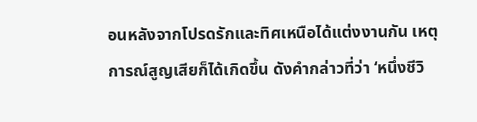อนหลังจากโปรดรักและทิศเหนือได้แต่งงานกัน เหตุการณ์สูญเสียก็ได้เกิดขึ้น ดังคำกล่าวที่ว่า ‘หนึ่งชีวิ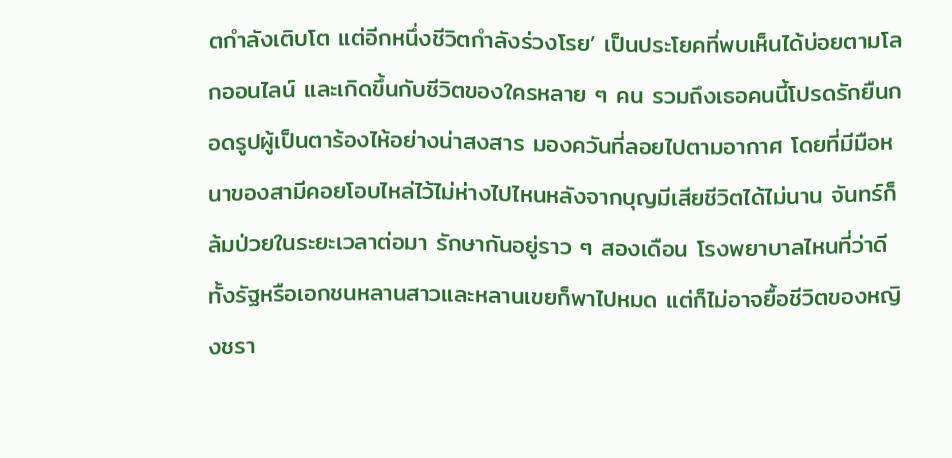ตกำลังเติบโต แต่อีกหนึ่งชีวิตกำลังร่วงโรย’ เป็นประโยคที่พบเห็นได้บ่อยตามโลกออนไลน์ และเกิดขึ้นกับชีวิตของใครหลาย ๆ คน รวมถึงเธอคนนี้โปรดรักยืนกอดรูปผู้เป็นตาร้องไห้อย่างน่าสงสาร มองควันที่ลอยไปตามอากาศ โดยที่มีมือหนาของสามีคอยโอบไหล่ไว้ไม่ห่างไปไหนหลังจากบุญมีเสียชีวิตได้ไม่นาน จันทร์ก็ล้มป่วยในระยะเวลาต่อมา รักษากันอยู่ราว ๆ สองเดือน โรงพยาบาลไหนที่ว่าดีทั้งรัฐหรือเอกชนหลานสาวและหลานเขยก็พาไปหมด แต่ก็ไม่อาจยื้อชีวิตของหญิงชรา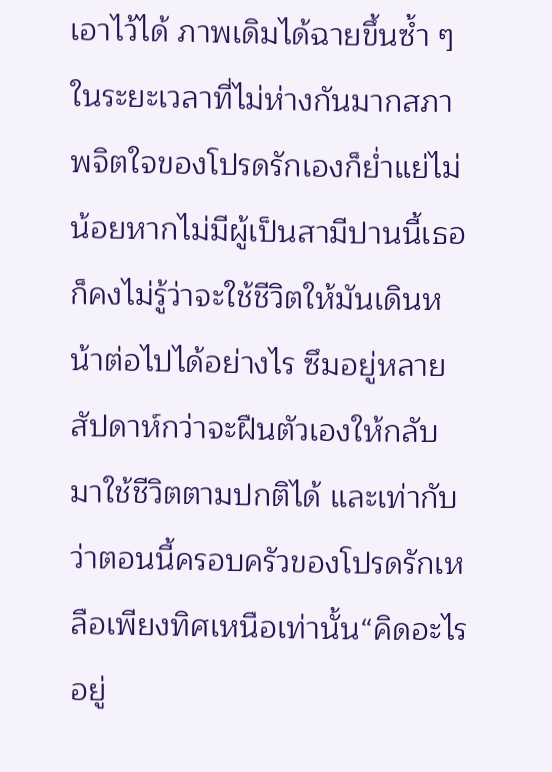เอาไว้ได้ ภาพเดิมได้ฉายขึ้นซ้ำ ๆ ในระยะเวลาที่ไม่ห่างกันมากสภาพจิตใจของโปรดรักเองก็ย่ำแย่ไม่น้อยหากไม่มีผู้เป็นสามีปานนี้เธอก็คงไม่รู้ว่าจะใช้ชีวิตให้มันเดินหน้าต่อไปได้อย่างไร ซึมอยู่หลายสัปดาห์กว่าจะฝืนตัวเองให้กลับมาใช้ชีวิตตามปกติได้ และเท่ากับว่าตอนนี้ครอบครัวของโปรดรักเหลือเพียงทิศเหนือเท่านั้น“คิดอะไรอยู่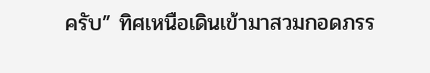ครับ” ทิศเหนือเดินเข้ามาสวมกอดภรร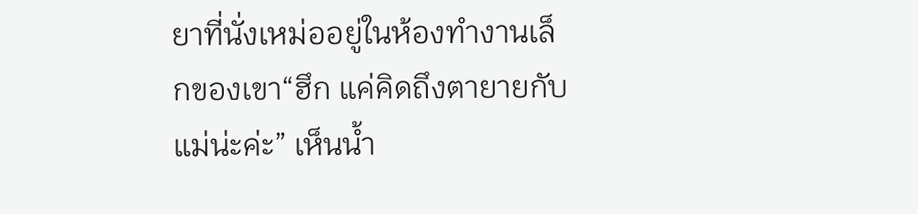ยาที่นั่งเหม่ออยู่ในห้องทำงานเล็กของเขา“ฮึก แค่คิดถึงตายายกับแม่น่ะค่ะ” เห็นน้ำ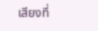เสียงที่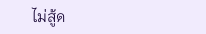ไม่สู้ด